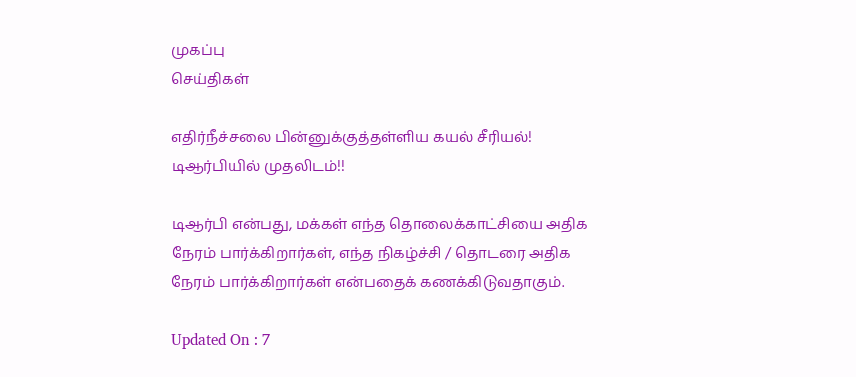முகப்பு
செய்திகள்

எதிர்நீச்சலை பின்னுக்குத்தள்ளிய கயல் சீரியல்! டிஆர்பியில் முதலிடம்!!

டிஆர்பி என்பது, மக்கள் எந்த தொலைக்காட்சியை அதிக நேரம் பார்க்கிறார்கள், எந்த நிகழ்ச்சி / தொடரை அதிக நேரம் பார்க்கிறார்கள் என்பதைக் கணக்கிடுவதாகும்.

Updated On : 7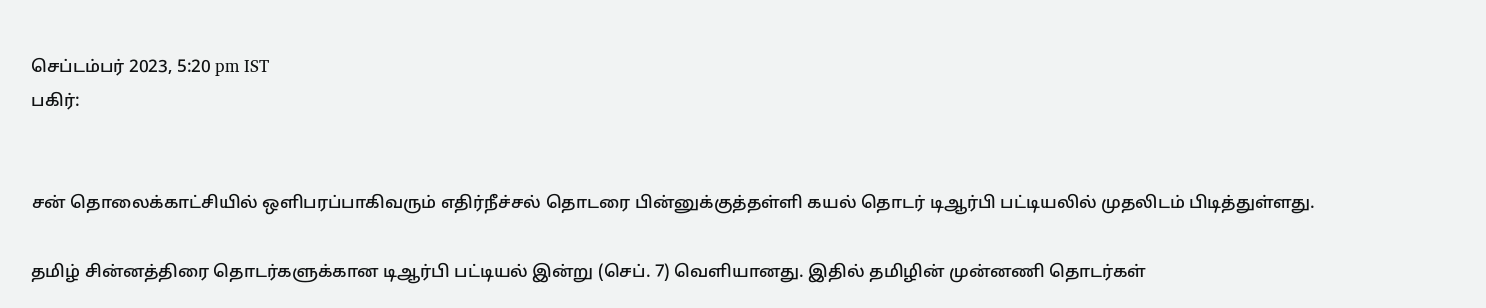செப்டம்பர் 2023, 5:20 pm IST
பகிர்:


சன் தொலைக்காட்சியில் ஒளிபரப்பாகிவரும் எதிர்நீச்சல் தொடரை பின்னுக்குத்தள்ளி கயல் தொடர் டிஆர்பி பட்டியலில் முதலிடம் பிடித்துள்ளது.

தமிழ் சின்னத்திரை தொடர்களுக்கான டிஆர்பி பட்டியல் இன்று (செப். 7) வெளியானது. இதில் தமிழின் முன்னணி தொடர்கள்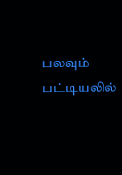பலவும் பட்டியலில்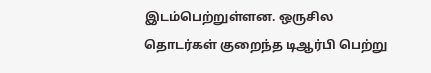இடம்பெற்றுள்ளன. ஒருசில தொடர்கள் குறைந்த டிஆர்பி பெற்று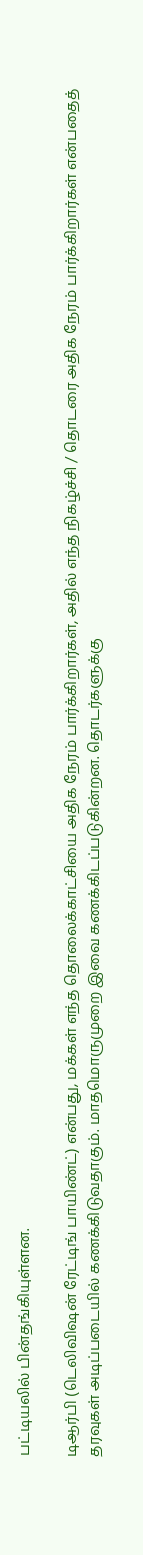பட்டியலில் பின்தங்கியுள்ளன.

டிஆர்பி (டெலிவிஷன் ரேட்டிங் பாயிண்ட்) என்பது, மக்கள் எந்த தொலைக்காட்சியை அதிக நேரம் பார்க்கிறார்கள், அதில் எந்த நிகழ்ச்சி / தொடரை அதிக நேரம் பார்க்கிறார்கள் என்பதைத் தரவுகள் அடிப்படையில் கணக்கிடுவதாகும். மாதமொருமுறை இவை கணக்கிடப்படுகின்றன. தொடர்களுக்கு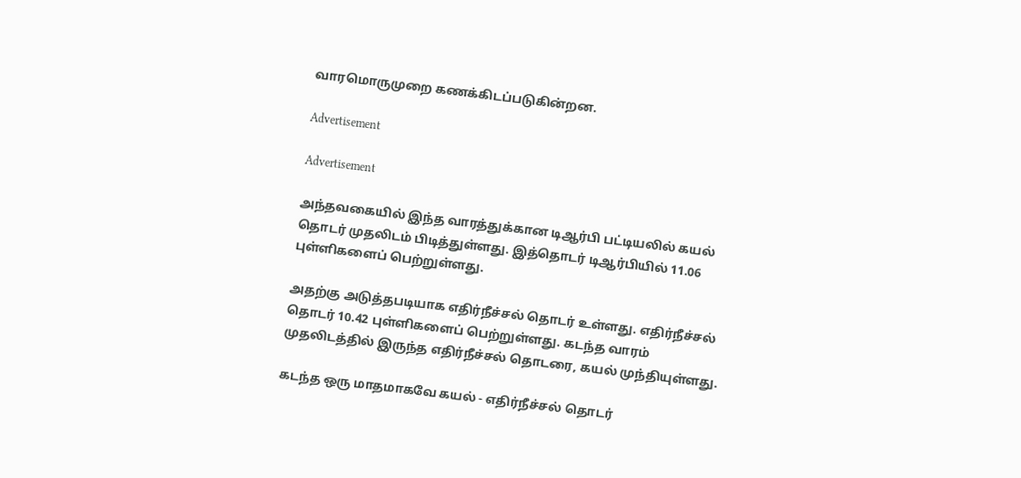வாரமொருமுறை கணக்கிடப்படுகின்றன.

Advertisement

Advertisement

அந்தவகையில் இந்த வாரத்துக்கான டிஆர்பி பட்டியலில் கயல் தொடர் முதலிடம் பிடித்துள்ளது. இத்தொடர் டிஆர்பியில் 11.06 புள்ளிகளைப் பெற்றுள்ளது.

அதற்கு அடுத்தபடியாக எதிர்நீச்சல் தொடர் உள்ளது. எதிர்நீச்சல் தொடர் 10.42 புள்ளிகளைப் பெற்றுள்ளது. கடந்த வாரம் முதலிடத்தில் இருந்த எதிர்நீச்சல் தொடரை, கயல் முந்தியுள்ளது.

கடந்த ஒரு மாதமாகவே கயல் - எதிர்நீச்சல் தொடர்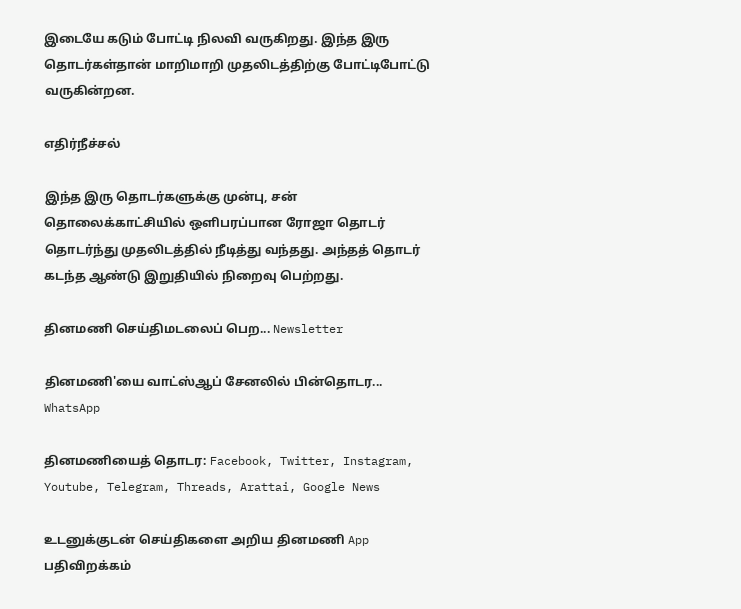இடையே கடும் போட்டி நிலவி வருகிறது. இந்த இரு தொடர்கள்தான் மாறிமாறி முதலிடத்திற்கு போட்டிபோட்டு வருகின்றன.

எதிர்நீச்சல்

இந்த இரு தொடர்களுக்கு முன்பு, சன் தொலைக்காட்சியில் ஒளிபரப்பான ரோஜா தொடர் தொடர்ந்து முதலிடத்தில் நீடித்து வந்தது. அந்தத் தொடர் கடந்த ஆண்டு இறுதியில் நிறைவு பெற்றது.

தினமணி செய்திமடலைப் பெற... Newsletter

தினமணி'யை வாட்ஸ்ஆப் சேனலில் பின்தொடர... WhatsApp

தினமணியைத் தொடர: Facebook, Twitter, Instagram, Youtube, Telegram, Threads, Arattai, Google News

உடனுக்குடன் செய்திகளை அறிய தினமணி App பதிவிறக்கம்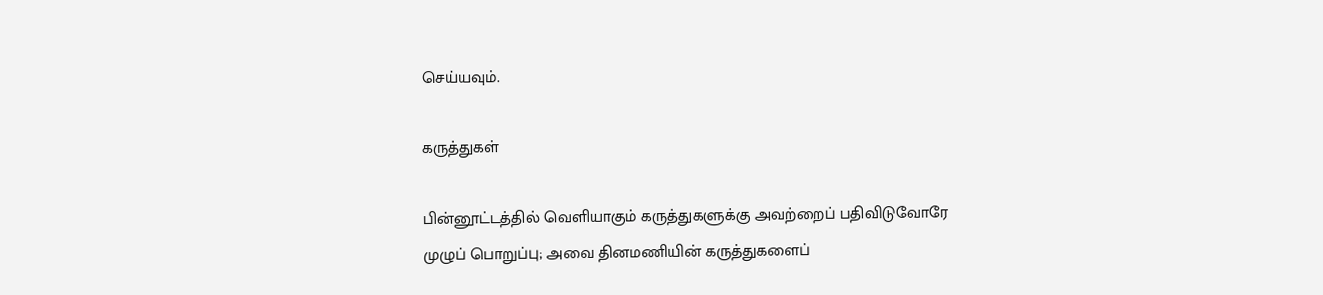செய்யவும்.

கருத்துகள்

பின்னூட்டத்தில் வெளியாகும் கருத்துகளுக்கு அவற்றைப் பதிவிடுவோரே முழுப் பொறுப்பு; அவை தினமணியின் கருத்துகளைப்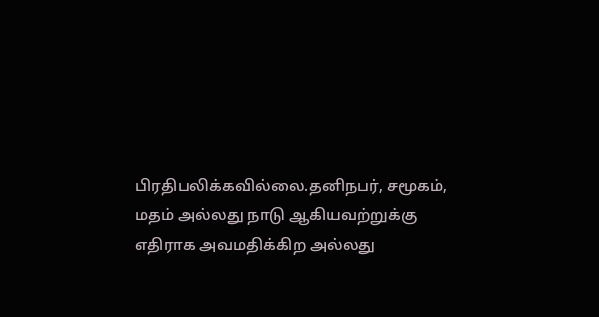பிரதிபலிக்கவில்லை.தனிநபர், சமூகம், மதம் அல்லது நாடு ஆகியவற்றுக்கு எதிராக அவமதிக்கிற அல்லது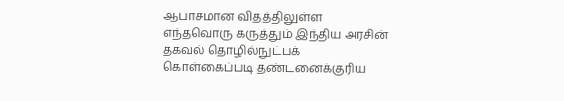ஆபாசமான விதத்திலுள்ள எந்தவொரு கருத்தும் இந்திய அரசின் தகவல் தொழில்நுட்பக் கொள்கைப்படி தண்டனைக்குரிய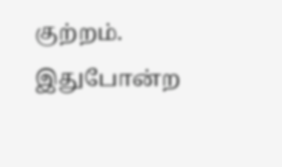குற்றம். இதுபோன்ற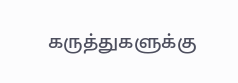கருத்துகளுக்கு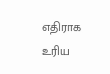எதிராக உரிய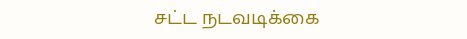சட்ட நடவடிக்கை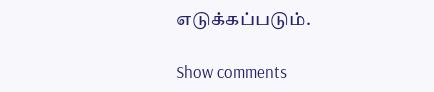எடுக்கப்படும்.

Show comments